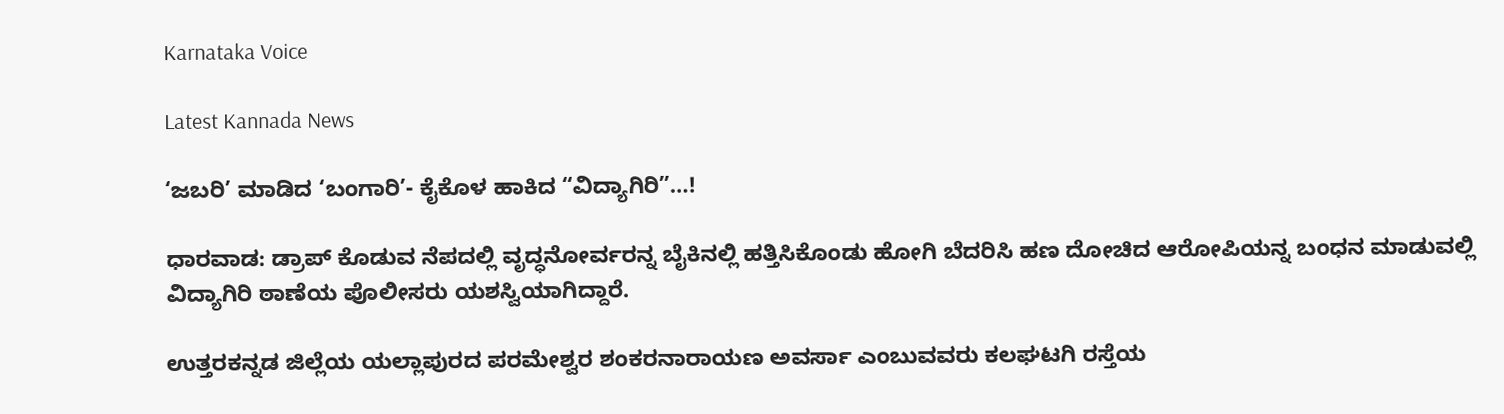Karnataka Voice

Latest Kannada News

‘ಜಬರಿ’ ಮಾಡಿದ ‘ಬಂಗಾರಿ’- ಕೈಕೊಳ ಹಾಕಿದ “ವಿದ್ಯಾಗಿರಿ”…!

ಧಾರವಾಡ: ಡ್ರಾಪ್ ಕೊಡುವ ನೆಪದಲ್ಲಿ ವೃದ್ಧನೋರ್ವರನ್ನ ಬೈಕಿನಲ್ಲಿ ಹತ್ತಿಸಿಕೊಂಡು ಹೋಗಿ ಬೆದರಿಸಿ ಹಣ ದೋಚಿದ ಆರೋಪಿಯನ್ನ ಬಂಧನ ಮಾಡುವಲ್ಲಿ ವಿದ್ಯಾಗಿರಿ ಠಾಣೆಯ ಪೊಲೀಸರು ಯಶಸ್ವಿಯಾಗಿದ್ದಾರೆ.

ಉತ್ತರಕನ್ನಡ ಜಿಲ್ಲೆಯ ಯಲ್ಲಾಪುರದ ಪರಮೇಶ್ವರ ಶಂಕರನಾರಾಯಣ ಅವರ್ಸಾ ಎಂಬುವವರು ಕಲಘಟಗಿ ರಸ್ತೆಯ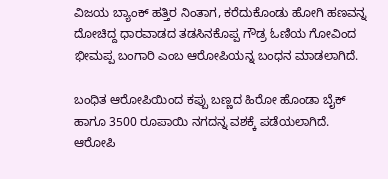ವಿಜಯ ಬ್ಯಾಂಕ್ ಹತ್ತಿರ ನಿಂತಾಗ, ಕರೆದುಕೊಂಡು ಹೋಗಿ ಹಣವನ್ನ ದೋಚಿದ್ದ ಧಾರವಾಡದ ತಡಸಿನಕೊಪ್ಪ ಗೌಡ್ರ ಓಣಿಯ ಗೋವಿಂದ ಭೀಮಪ್ಪ ಬಂಗಾರಿ ಎಂಬ ಆರೋಪಿಯನ್ನ ಬಂಧನ ಮಾಡಲಾಗಿದೆ.

ಬಂಧಿತ ಆರೋಪಿಯಿಂದ ಕಪ್ಪು ಬಣ್ಣದ ಹಿರೋ ಹೊಂಡಾ ಬೈಕ್ ಹಾಗೂ 3500 ರೂಪಾಯಿ ನಗದನ್ನ ವಶಕ್ಕೆ ಪಡೆಯಲಾಗಿದೆ. ಆರೋಪಿ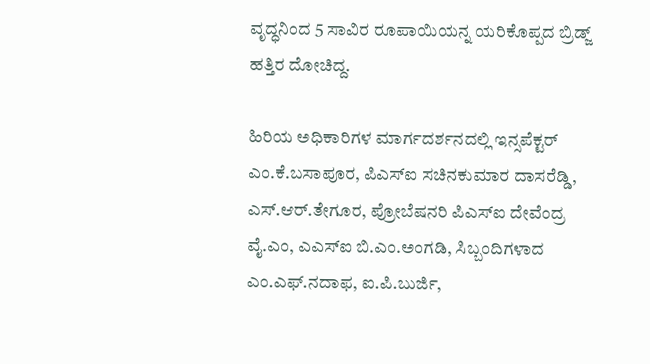ವೃದ್ಧನಿಂದ 5 ಸಾವಿರ ರೂಪಾಯಿಯನ್ನ ಯರಿಕೊಪ್ಪದ ಬ್ರಿಡ್ಜ್ ಹತ್ತಿರ ದೋಚಿದ್ದ.

ಹಿರಿಯ ಅಧಿಕಾರಿಗಳ ಮಾರ್ಗದರ್ಶನದಲ್ಲಿ ಇನ್ಸಪೆಕ್ಟರ್ ಎಂ.ಕೆ.ಬಸಾಪೂರ, ಪಿಎಸ್ಐ ಸಚಿನಕುಮಾರ ದಾಸರೆಡ್ಡಿ, ಎಸ್.ಆರ್.ತೇಗೂರ, ಪ್ರೋಬೆಷನರಿ ಪಿಎಸ್ಐ ದೇವೆಂದ್ರ ವೈ.ಎಂ, ಎಎಸ್ಐ ಬಿ.ಎಂ.ಅಂಗಡಿ, ಸಿಬ್ಬಂದಿಗಳಾದ ಎಂ.ಎಫ್.ನದಾಫ, ಐ.ಪಿ.ಬುರ್ಜಿ,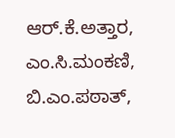ಆರ್.ಕೆ.ಅತ್ತಾರ, ಎಂ.ಸಿ.ಮಂಕಣಿ, ಬಿ.ಎಂ.ಪಠಾತ್,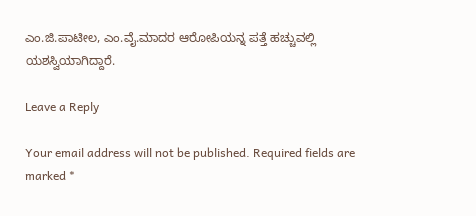ಎಂ.ಜಿ.ಪಾಟೀಲ, ಎಂ.ವೈ.ಮಾದರ ಆರೋಪಿಯನ್ನ ಪತ್ತೆ ಹಚ್ಚುವಲ್ಲಿ ಯಶಸ್ವಿಯಾಗಿದ್ದಾರೆ.

Leave a Reply

Your email address will not be published. Required fields are marked *